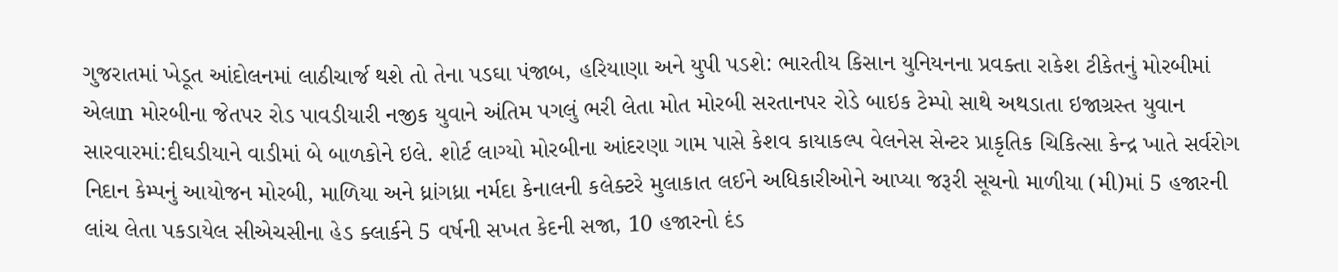ગુજરાતમાં ખેડૂત આંદોલનમાં લાઠીચાર્જ થશે તો તેના પડઘા પંજાબ, હરિયાણા અને યુપી પડશે: ભારતીય કિસાન યુનિયનના પ્રવક્તા રાકેશ ટીકેતનું મોરબીમાં એલાn મોરબીના જેતપર રોડ પાવડીયારી નજીક યુવાને અંતિમ પગલું ભરી લેતા મોત મોરબી સરતાનપર રોડે બાઇક ટેમ્પો સાથે અથડાતા ઇજાગ્રસ્ત યુવાન સારવારમાં:દીઘડીયાને વાડીમાં બે બાળકોને ઇલે. શોર્ટ લાગ્યો મોરબીના આંદરણા ગામ પાસે કેશવ કાયાકલ્પ વેલનેસ સેન્ટર પ્રાકૃતિક ચિકિત્સા કેન્દ્ર ખાતે સર્વરોગ નિદાન કેમ્પનું આયોજન મોરબી, માળિયા અને ધ્રાંગધ્રા નર્મદા કેનાલની કલેક્ટરે મુલાકાત લઈને અધિકારીઓને આપ્યા જરૂરી સૂચનો માળીયા (મી)માં 5 હજારની લાંચ લેતા પકડાયેલ સીએચસીના હેડ ક્લાર્કને 5 વર્ષની સખત કેદની સજા, 10 હજારનો દંડ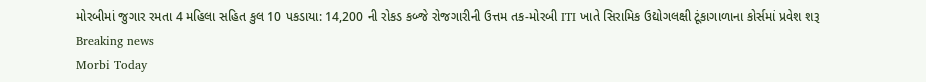મોરબીમાં જુગાર રમતા 4 મહિલા સહિત કુલ 10 પકડાયા: 14,200 ની રોકડ કબ્જે રોજગારીની ઉત્તમ તક-મોરબી ITI ખાતે સિરામિક ઉદ્યોગલક્ષી ટૂંકાગાળાના કોર્સમાં પ્રવેશ શરૂ
Breaking news
Morbi Today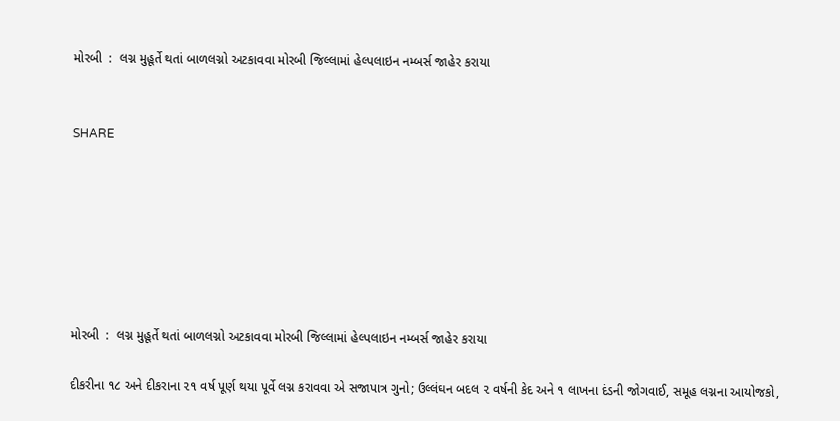મોરબી  :  લગ્ન મુહૂર્તે થતાં બાળલગ્નો અટકાવવા મોરબી જિલ્લામાં હેલ્પલાઇન નમ્બર્સ જાહેર કરાયા


SHARE







મોરબી  :  લગ્ન મુહૂર્તે થતાં બાળલગ્નો અટકાવવા મોરબી જિલ્લામાં હેલ્પલાઇન નમ્બર્સ જાહેર કરાયા

દીકરીના ૧૮ અને દીકરાના ૨૧ વર્ષ પૂર્ણ થયા પૂર્વે લગ્ન કરાવવા એ સજાપાત્ર ગુનો; ઉલ્લંઘન બદલ ૨ વર્ષની કેદ અને ૧ લાખના દંડની જોગવાઈ, સમૂહ લગ્નના આયોજકો,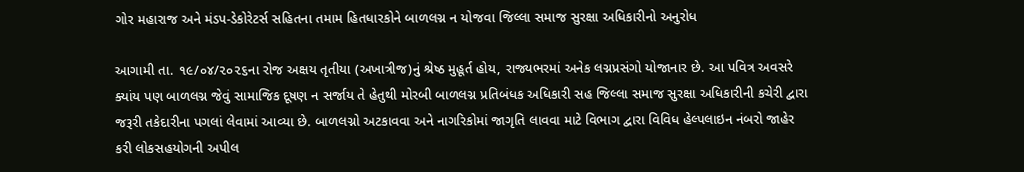ગોર મહારાજ અને મંડપ-ડેકોરેટર્સ સહિતના તમામ હિતધારકોને બાળલગ્ન ન યોજવા જિલ્લા સમાજ સુરક્ષા અધિકારીનો અનુરોધ

આગામી તા. ૧૯/૦૪/૨૦૨૬ના રોજ અક્ષય તૃતીયા (અખાત્રીજ)નું શ્રેષ્ઠ મુહૂર્ત હોય, રાજ્યભરમાં અનેક લગ્નપ્રસંગો યોજાનાર છે. આ પવિત્ર અવસરે ક્યાંય પણ બાળલગ્ન જેવું સામાજિક દૂષણ ન સર્જાય તે હેતુથી મોરબી બાળલગ્ન પ્રતિબંધક અધિકારી સહ જિલ્લા સમાજ સુરક્ષા અધિકારીની કચેરી દ્વારા જરૂરી તકેદારીના પગલાં લેવામાં આવ્યા છે. બાળલગ્નો અટકાવવા અને નાગરિકોમાં જાગૃતિ લાવવા માટે વિભાગ દ્વારા વિવિધ હેલ્પલાઇન નંબરો જાહેર કરી લોકસહયોગની અપીલ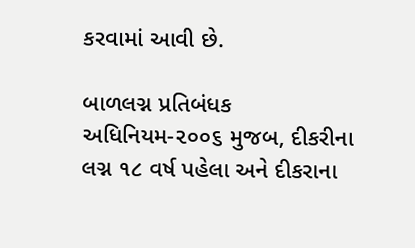કરવામાં આવી છે.

બાળલગ્ન પ્રતિબંધક અધિનિયમ-૨૦૦૬ મુજબ, દીકરીના લગ્ન ૧૮ વર્ષ પહેલા અને દીકરાના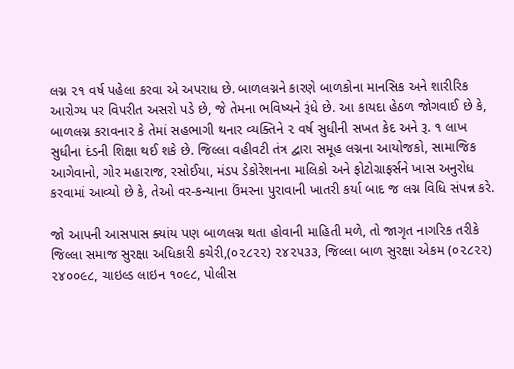લગ્ન ૨૧ વર્ષ પહેલા કરવા એ અપરાધ છે. બાળલગ્નને કારણે બાળકોના માનસિક અને શારીરિક આરોગ્ય પર વિપરીત અસરો પડે છે, જે તેમના ભવિષ્યને રૂંધે છે. આ કાયદા હેઠળ જોગવાઈ છે કે, બાળલગ્ન કરાવનાર કે તેમાં સહભાગી થનાર વ્યક્તિને ૨ વર્ષ સુધીની સખત કેદ અને રૂ. ૧ લાખ સુધીના દંડની શિક્ષા થઈ શકે છે. જિલ્લા વહીવટી તંત્ર દ્વારા સમૂહ લગ્નના આયોજકો, સામાજિક આગેવાનો, ગોર મહારાજ, રસોઈયા, મંડપ ડેકોરેશનના માલિકો અને ફોટોગ્રાફર્સને ખાસ અનુરોધ કરવામાં આવ્યો છે કે, તેઓ વર-કન્યાના ઉંમરના પુરાવાની ખાતરી કર્યા બાદ જ લગ્ન વિધિ સંપન્ન કરે.

જો આપની આસપાસ ક્યાંય પણ બાળલગ્ન થતા હોવાની માહિતી મળે, તો જાગૃત નાગરિક તરીકે જિલ્લા સમાજ સુરક્ષા અધિકારી કચેરી,(૦૨૮૨૨) ૨૪૨૫૩૩, જિલ્લા બાળ સુરક્ષા એકમ (૦૨૮૨૨) ૨૪૦૦૯૮, ચાઇલ્ડ લાઇન ૧૦૯૮, પોલીસ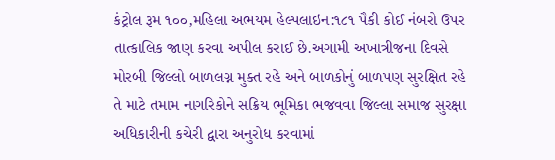કંટ્રોલ રૂમ ૧૦૦,મહિલા અભયમ હેલ્પલાઇન:૧૮૧ પૈકી કોઈ નંબરો ઉપર તાત્કાલિક જાણ કરવા અપીલ કરાઈ છે.અગામી અખાત્રીજના દિવસે મોરબી જિલ્લો બાળલગ્ન મુક્ત રહે અને બાળકોનું બાળપણ સુરક્ષિત રહે તે માટે તમામ નાગરિકોને સક્રિય ભૂમિકા ભજવવા જિલ્લા સમાજ સુરક્ષા અધિકારીની કચેરી દ્વારા અનુરોધ કરવામાં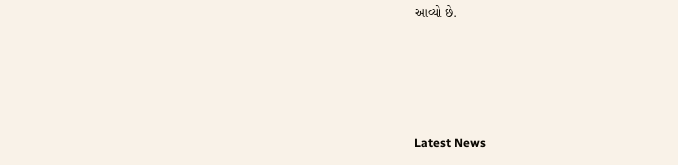આવ્યો છે.






Latest News